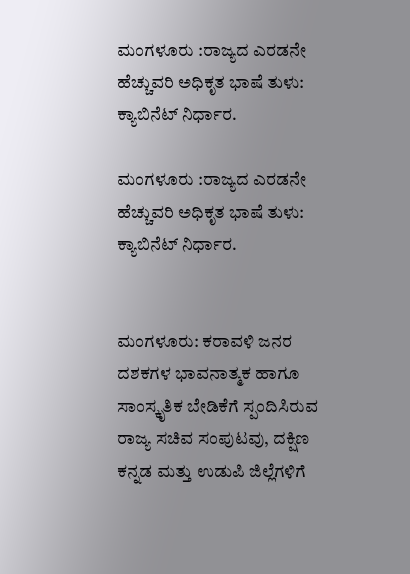ಮಂಗಳೂರು :ರಾಜ್ಯದ ಎರಡನೇ ಹೆಚ್ಚುವರಿ ಅಧಿಕೃತ ಭಾಷೆ ತುಳು: ಕ್ಯಾಬಿನೆಟ್ ನಿರ್ಧಾರ.

ಮಂಗಳೂರು :ರಾಜ್ಯದ ಎರಡನೇ ಹೆಚ್ಚುವರಿ ಅಧಿಕೃತ ಭಾಷೆ ತುಳು: ಕ್ಯಾಬಿನೆಟ್ ನಿರ್ಧಾರ.


ಮಂಗಳೂರು: ಕರಾವಳಿ ಜನರ ದಶಕಗಳ ಭಾವನಾತ್ಮಕ ಹಾಗೂ ಸಾಂಸ್ಕೃತಿಕ ಬೇಡಿಕೆಗೆ ಸ್ಪಂದಿಸಿರುವ ರಾಜ್ಯ ಸಚಿವ ಸಂಪುಟವು, ದಕ್ಷಿಣ ಕನ್ನಡ ಮತ್ತು ಉಡುಪಿ ಜಿಲ್ಲೆಗಳಿಗೆ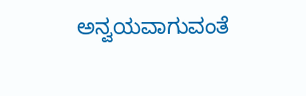ಅನ್ವಯವಾಗುವಂತೆ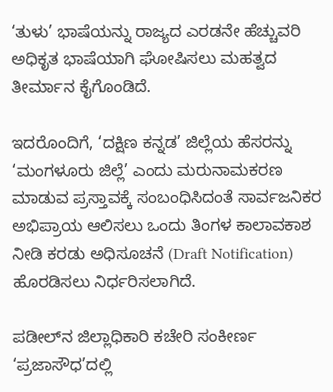‘ತುಳು’ ಭಾಷೆಯನ್ನು ರಾಜ್ಯದ ಎರಡನೇ ಹೆಚ್ಚುವರಿ ಅಧಿಕೃತ ಭಾಷೆಯಾಗಿ ಘೋಷಿಸಲು ಮಹತ್ವದ ತೀರ್ಮಾನ ಕೈಗೊಂಡಿದೆ.

ಇದರೊಂದಿಗೆ, ‘ದಕ್ಷಿಣ ಕನ್ನಡ’ ಜಿಲ್ಲೆಯ ಹೆಸರನ್ನು ‘ಮಂಗಳೂರು ಜಿಲ್ಲೆ’ ಎಂದು ಮರುನಾಮಕರಣ ಮಾಡುವ ಪ್ರಸ್ತಾವಕ್ಕೆ ಸಂಬಂಧಿಸಿದಂತೆ ಸಾರ್ವಜನಿಕರ ಅಭಿಪ್ರಾಯ ಆಲಿಸಲು ಒಂದು ತಿಂಗಳ ಕಾಲಾವಕಾಶ ನೀಡಿ ಕರಡು ಅಧಿಸೂಚನೆ (Draft Notification) ಹೊರಡಿಸಲು ನಿರ್ಧರಿಸಲಾಗಿದೆ.

ಪಡೀಲ್‌ನ ಜಿಲ್ಲಾಧಿಕಾರಿ ಕಚೇರಿ ಸಂಕೀರ್ಣ ‘ಪ್ರಜಾಸೌಧ’ದಲ್ಲಿ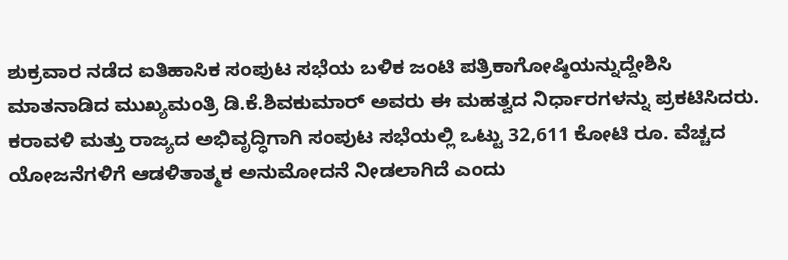ಶುಕ್ರವಾರ ನಡೆದ ಐತಿಹಾಸಿಕ ಸಂಪುಟ ಸಭೆಯ ಬಳಿಕ ಜಂಟಿ ಪತ್ರಿಕಾಗೋಷ್ಠಿಯನ್ನುದ್ದೇಶಿಸಿ ಮಾತನಾಡಿದ ಮುಖ್ಯಮಂತ್ರಿ ಡಿ.ಕೆ.ಶಿವಕುಮಾರ್ ಅವರು ಈ ಮಹತ್ವದ ನಿರ್ಧಾರಗಳನ್ನು ಪ್ರಕಟಿಸಿದರು. ಕರಾವಳಿ ಮತ್ತು ರಾಜ್ಯದ ಅಭಿವೃದ್ಧಿಗಾಗಿ ಸಂಪುಟ ಸಭೆಯಲ್ಲಿ ಒಟ್ಟು 32,611 ಕೋಟಿ ರೂ. ವೆಚ್ಚದ ಯೋಜನೆಗಳಿಗೆ ಆಡಳಿತಾತ್ಮಕ ಅನುಮೋದನೆ ನೀಡಲಾಗಿದೆ ಎಂದು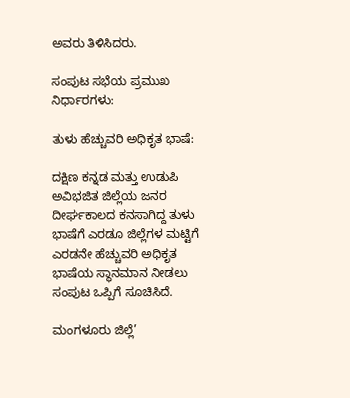ಅವರು ತಿಳಿಸಿದರು.

ಸಂಪುಟ ಸಭೆಯ ಪ್ರಮುಖ ನಿರ್ಧಾರಗಳು:

ತುಳು ಹೆಚ್ಚುವರಿ ಅಧಿಕೃತ ಭಾಷೆ:

ದಕ್ಷಿಣ ಕನ್ನಡ ಮತ್ತು ಉಡುಪಿ ಅವಿಭಜಿತ ಜಿಲ್ಲೆಯ ಜನರ ದೀರ್ಘಕಾಲದ ಕನಸಾಗಿದ್ದ ತುಳು ಭಾಷೆಗೆ ಎರಡೂ ಜಿಲ್ಲೆಗಳ ಮಟ್ಟಿಗೆ ಎರಡನೇ ಹೆಚ್ಚುವರಿ ಅಧಿಕೃತ ಭಾಷೆಯ ಸ್ಥಾನಮಾನ ನೀಡಲು ಸಂಪುಟ ಒಪ್ಪಿಗೆ ಸೂಚಿಸಿದೆ.

ಮಂಗಳೂರು ಜಿಲ್ಲೆ’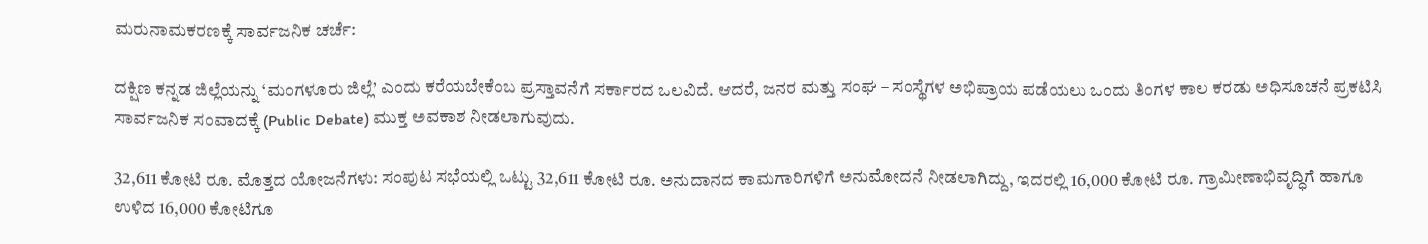ಮರುನಾಮಕರಣಕ್ಕೆ ಸಾರ್ವಜನಿಕ ಚರ್ಚೆ:

ದಕ್ಷಿಣ ಕನ್ನಡ ಜಿಲ್ಲೆಯನ್ನು ‘ಮಂಗಳೂರು ಜಿಲ್ಲೆ’ ಎಂದು ಕರೆಯಬೇಕೆಂಬ ಪ್ರಸ್ತಾವನೆಗೆ ಸರ್ಕಾರದ ಒಲವಿದೆ. ಆದರೆ, ಜನರ ಮತ್ತು ಸಂಘ – ಸಂಸ್ಥೆಗಳ ಅಭಿಪ್ರಾಯ ಪಡೆಯಲು ಒಂದು ತಿಂಗಳ ಕಾಲ ಕರಡು ಅಧಿಸೂಚನೆ ಪ್ರಕಟಿಸಿ ಸಾರ್ವಜನಿಕ ಸಂವಾದಕ್ಕೆ (Public Debate) ಮುಕ್ತ ಅವಕಾಶ ನೀಡಲಾಗುವುದು.

32,611 ಕೋಟಿ ರೂ. ಮೊತ್ತದ ಯೋಜನೆಗಳು: ಸಂಪುಟ ಸಭೆಯಲ್ಲಿ ಒಟ್ಟು 32,611 ಕೋಟಿ ರೂ. ಅನುದಾನದ ಕಾಮಗಾರಿಗಳಿಗೆ ಅನುಮೋದನೆ ನೀಡಲಾಗಿದ್ದು, ಇದರಲ್ಲಿ 16,000 ಕೋಟಿ ರೂ. ಗ್ರಾಮೀಣಾಭಿವೃದ್ಧಿಗೆ ಹಾಗೂ ಉಳಿದ 16,000 ಕೋಟಿಗೂ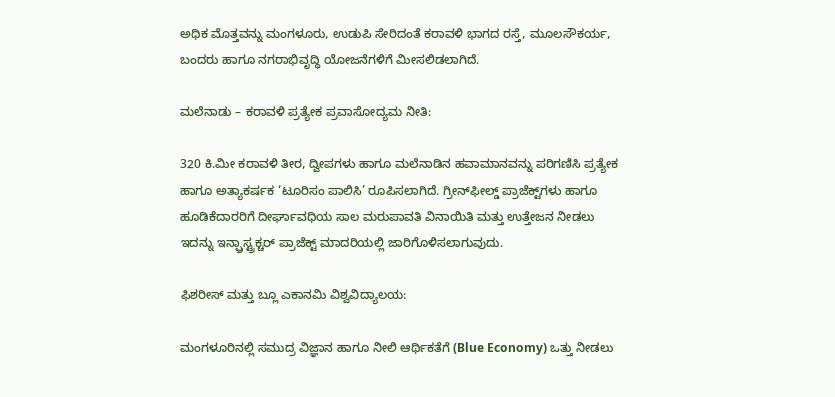ಅಧಿಕ ಮೊತ್ತವನ್ನು ಮಂಗಳೂರು, ಉಡುಪಿ ಸೇರಿದಂತೆ ಕರಾವಳಿ ಭಾಗದ ರಸ್ತೆ, ಮೂಲಸೌಕರ್ಯ, ಬಂದರು ಹಾಗೂ ನಗರಾಭಿವೃದ್ಧಿ ಯೋಜನೆಗಳಿಗೆ ಮೀಸಲಿಡಲಾಗಿದೆ.

ಮಲೆನಾಡು – ಕರಾವಳಿ ಪ್ರತ್ಯೇಕ ಪ್ರವಾಸೋದ್ಯಮ ನೀತಿ:

320 ಕಿ.ಮೀ ಕರಾವಳಿ ತೀರ, ದ್ವೀಪಗಳು ಹಾಗೂ ಮಲೆನಾಡಿನ ಹವಾಮಾನವನ್ನು ಪರಿಗಣಿಸಿ ಪ್ರತ್ಯೇಕ ಹಾಗೂ ಅತ್ಯಾಕರ್ಷಕ ‘ಟೂರಿಸಂ ಪಾಲಿಸಿ’ ರೂಪಿಸಲಾಗಿದೆ. ಗ್ರೀನ್‌ಫೀಲ್ಡ್ ಪ್ರಾಜೆಕ್ಟ್‌ಗಳು ಹಾಗೂ ಹೂಡಿಕೆದಾರರಿಗೆ ದೀರ್ಘಾವಧಿಯ ಸಾಲ ಮರುಪಾವತಿ ವಿನಾಯಿತಿ ಮತ್ತು ಉತ್ತೇಜನ ನೀಡಲು ಇದನ್ನು ಇನ್ಫ್ರಾಸ್ಟ್ರಕ್ಚರ್ ಪ್ರಾಜೆಕ್ಟ್ ಮಾದರಿಯಲ್ಲಿ ಜಾರಿಗೊಳಿಸಲಾಗುವುದು.

ಫಿಶರೀಸ್ ಮತ್ತು ಬ್ಲೂ ಎಕಾನಮಿ ವಿಶ್ವವಿದ್ಯಾಲಯ:

ಮಂಗಳೂರಿನಲ್ಲಿ ಸಮುದ್ರ ವಿಜ್ಞಾನ ಹಾಗೂ ನೀಲಿ ಆರ್ಥಿಕತೆಗೆ (Blue Economy) ಒತ್ತು ನೀಡಲು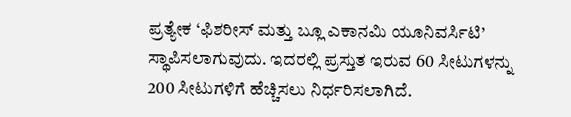ಪ್ರತ್ಯೇಕ ‘ಫಿಶರೀಸ್ ಮತ್ತು ಬ್ಲೂ ಎಕಾನಮಿ ಯೂನಿವರ್ಸಿಟಿ’ ಸ್ಥಾಪಿಸಲಾಗುವುದು. ಇದರಲ್ಲಿ ಪ್ರಸ್ತುತ ಇರುವ 60 ಸೀಟುಗಳನ್ನು 200 ಸೀಟುಗಳಿಗೆ ಹೆಚ್ಚಿಸಲು ನಿರ್ಧರಿಸಲಾಗಿದೆ.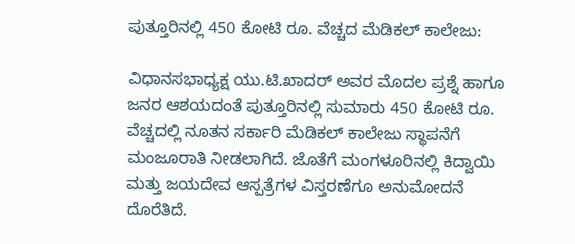ಪುತ್ತೂರಿನಲ್ಲಿ 450 ಕೋಟಿ ರೂ. ವೆಚ್ಚದ ಮೆಡಿಕಲ್ ಕಾಲೇಜು:

ವಿಧಾನಸಭಾಧ್ಯಕ್ಷ ಯು.ಟಿ.ಖಾದರ್ ಅವರ ಮೊದಲ ಪ್ರಶ್ನೆ ಹಾಗೂ ಜನರ ಆಶಯದಂತೆ ಪುತ್ತೂರಿನಲ್ಲಿ ಸುಮಾರು 450 ಕೋಟಿ ರೂ. ವೆಚ್ಚದಲ್ಲಿ ನೂತನ ಸರ್ಕಾರಿ ಮೆಡಿಕಲ್ ಕಾಲೇಜು ಸ್ಥಾಪನೆಗೆ ಮಂಜೂರಾತಿ ನೀಡಲಾಗಿದೆ. ಜೊತೆಗೆ ಮಂಗಳೂರಿನಲ್ಲಿ ಕಿದ್ವಾಯಿ ಮತ್ತು ಜಯದೇವ ಆಸ್ಪತ್ರೆಗಳ ವಿಸ್ತರಣೆಗೂ ಅನುಮೋದನೆ ದೊರೆತಿದೆ.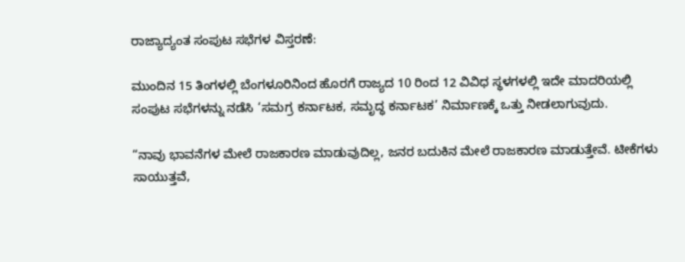ರಾಜ್ಯಾದ್ಯಂತ ಸಂಪುಟ ಸಭೆಗಳ ವಿಸ್ತರಣೆ:

ಮುಂದಿನ 15 ತಿಂಗಳಲ್ಲಿ ಬೆಂಗಳೂರಿನಿಂದ ಹೊರಗೆ ರಾಜ್ಯದ 10 ರಿಂದ 12 ವಿವಿಧ ಸ್ಥಳಗಳಲ್ಲಿ ಇದೇ ಮಾದರಿಯಲ್ಲಿ ಸಂಪುಟ ಸಭೆಗಳನ್ನು ನಡೆಸಿ ‘ಸಮಗ್ರ ಕರ್ನಾಟಕ, ಸಮೃದ್ಧ ಕರ್ನಾಟಕ’ ನಿರ್ಮಾಣಕ್ಕೆ ಒತ್ತು ನೀಡಲಾಗುವುದು.

“ನಾವು ಭಾವನೆಗಳ ಮೇಲೆ ರಾಜಕಾರಣ ಮಾಡುವುದಿಲ್ಲ, ಜನರ ಬದುಕಿನ ಮೇಲೆ ರಾಜಕಾರಣ ಮಾಡುತ್ತೇವೆ. ಟೀಕೆಗಳು ಸಾಯುತ್ತವೆ,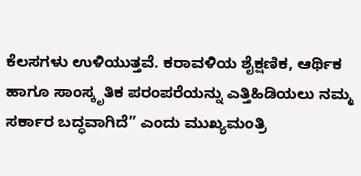ಕೆಲಸಗಳು ಉಳಿಯುತ್ತವೆ. ಕರಾವಳಿಯ ಶೈಕ್ಷಣಿಕ, ಆರ್ಥಿಕ ಹಾಗೂ ಸಾಂಸ್ಕೃತಿಕ ಪರಂಪರೆಯನ್ನು ಎತ್ತಿಹಿಡಿಯಲು ನಮ್ಮ ಸರ್ಕಾರ ಬದ್ಧವಾಗಿದೆ” ಎಂದು ಮುಖ್ಯಮಂತ್ರಿ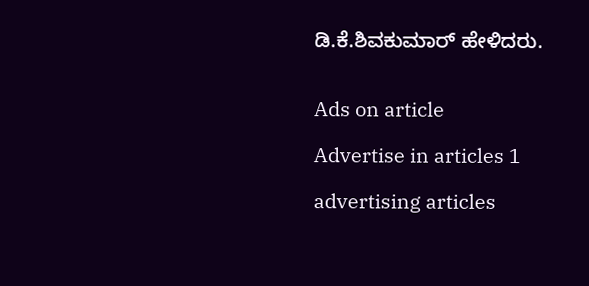ಡಿ.ಕೆ.ಶಿವಕುಮಾರ್ ಹೇಳಿದರು.


Ads on article

Advertise in articles 1

advertising articles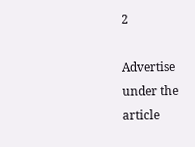2

Advertise under the article